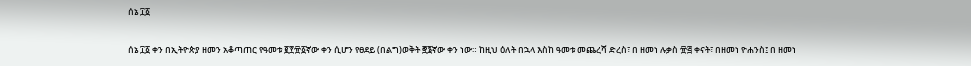ሰኔ ፲፩

ሰኔ ፲፩ ቀን በኢትዮጵያ ዘመን አቆጣጠር የዓመቱ ፪፻፹፩ኛው ቀን ሲሆን የፀደይ (በልግ)ወቅት ፸፮ኛው ቀን ነው። ከዚህ ዕለት በኋላ እስከ ዓመቱ መጨረሻ ድረስ፣ በ ዘመነ ሉቃስ ፹፭ ቀናት፣ በዘመነ ዮሐንስ፤ በ ዘመነ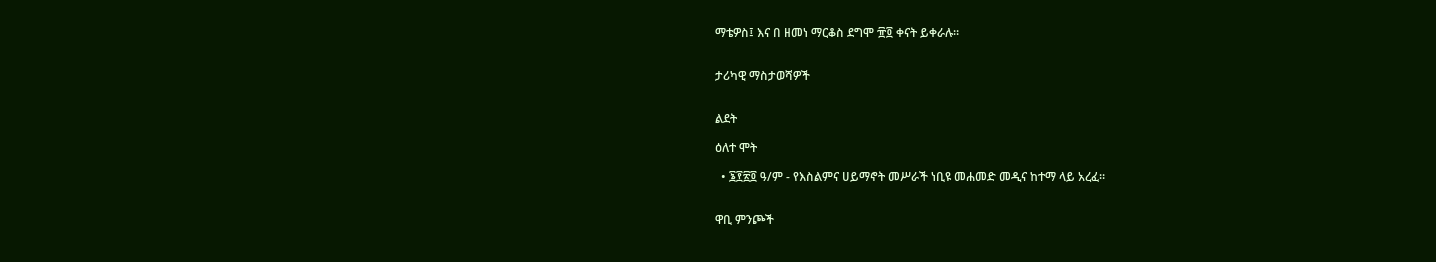ማቴዎስ፤ እና በ ዘመነ ማርቆስ ደግሞ ፹፬ ቀናት ይቀራሉ።


ታሪካዊ ማስታወሻዎች


ልደት

ዕለተ ሞት

  • ፮፻፳፬ ዓ/ም - የእስልምና ሀይማኖት መሥራች ነቢዩ መሐመድ መዲና ከተማ ላይ አረፈ።


ዋቢ ምንጮች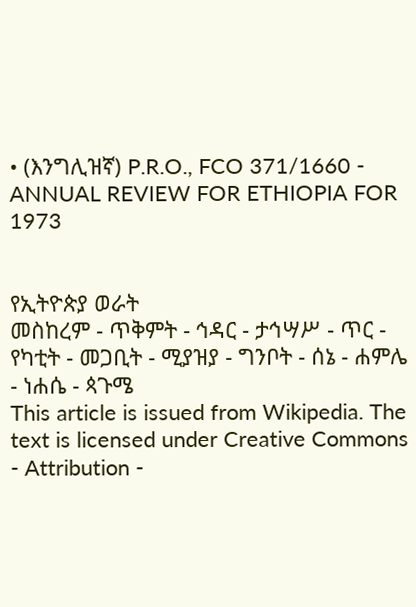• (እንግሊዝኛ) P.R.O., FCO 371/1660 - ANNUAL REVIEW FOR ETHIOPIA FOR 1973


የኢትዮጵያ ወራት
መስከረም - ጥቅምት - ኅዳር - ታኅሣሥ - ጥር - የካቲት - መጋቢት - ሚያዝያ - ግንቦት - ሰኔ - ሐምሌ - ነሐሴ - ጳጉሜ
This article is issued from Wikipedia. The text is licensed under Creative Commons - Attribution -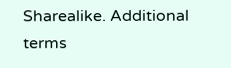Sharealike. Additional terms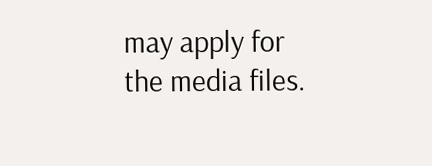may apply for the media files.